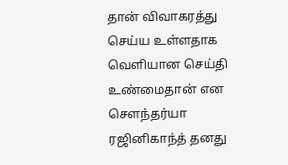தான் விவாகரத்து செய்ய உள்ளதாக வெளியான செய்தி உண்மைதான் என
செளந்தர்யா ரஜினிகாந்த் தனது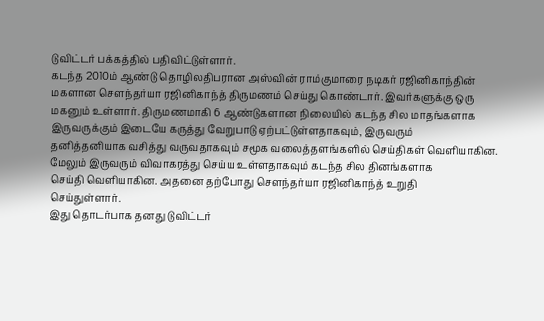டுவிட்டர் பக்கத்தில் பதிவிட்டுள்ளார்.
கடந்த 2010ம் ஆண்டு தொழிலதிபரான அஸ்வின் ராம்குமாரை நடிகர் ரஜினிகாந்தின்
மகளான செளந்தர்யா ரஜினிகாந்த் திருமணம் செய்து கொண்டார். இவர்களுக்கு ஒரு
மகனும் உள்ளார். திருமணமாகி 6 ஆண்டுகளான நிலையில் கடந்த சில மாதங்களாக
இருவருக்கும் இடையே கருத்து வேறுபாடு ஏற்பட்டுள்ளதாகவும், இருவரும்
தனித்தனியாக வசித்து வருவதாகவும் சமூக வலைத்தளங்களில் செய்திகள் வெளியாகின.
மேலும் இருவரும் விவாகரத்து செய்ய உள்ளதாகவும் கடந்த சில தினங்களாக
செய்தி வெளியாகின. அதனை தற்போது செளந்தர்யா ரஜினிகாந்த் உறுதி
செய்துள்ளார்.
இது தொடர்பாக தனது டுவிட்டர்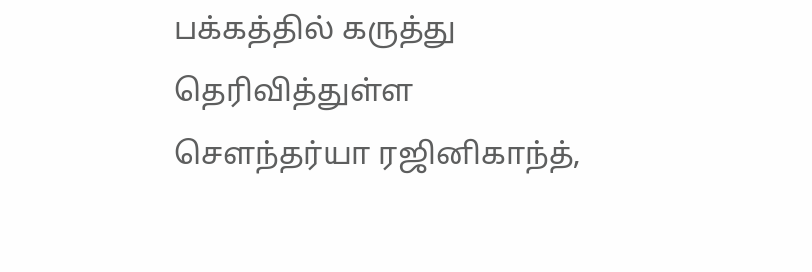பக்கத்தில் கருத்து தெரிவித்துள்ள
செளந்தர்யா ரஜினிகாந்த்,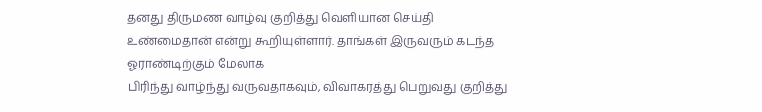தனது திருமண வாழ்வு குறித்து வெளியான செய்தி
உண்மைதான் என்று கூறியுள்ளார். தாங்கள் இருவரும் கடந்த ஓராண்டிற்கும் மேலாக
பிரிந்து வாழ்ந்து வருவதாகவும், விவாகரத்து பெறுவது குறித்து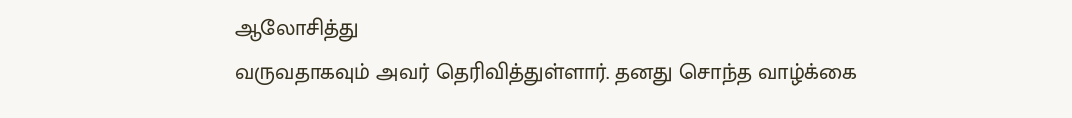ஆலோசித்து
வருவதாகவும் அவர் தெரிவித்துள்ளார். தனது சொந்த வாழ்க்கை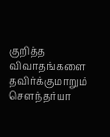குறித்த
விவாதங்களை தவிர்க்குமாறும் செளந்தர்யா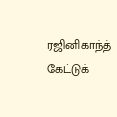ரஜினிகாந்த் கேட்டுக்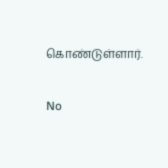கொண்டுள்ளார்.


No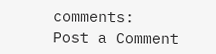comments:
Post a Comment